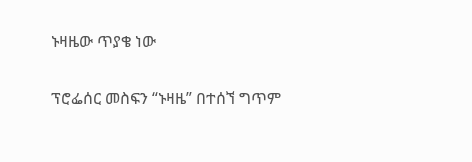ኑዛዜው ጥያቄ ነው

ፕሮፌሰር መስፍን “ኑዛዜ” በተሰኘ ግጥም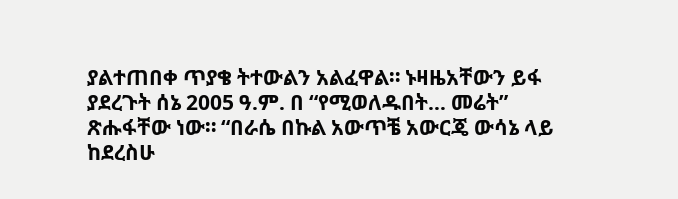ያልተጠበቀ ጥያቄ ትተውልን አልፈዋል። ኑዛዜአቸውን ይፋ ያደረጉት ሰኔ 2005 ዓ.ም. በ “የሚወለዱበት… መሬት” ጽሑፋቸው ነው። “በራሴ በኩል አውጥቼ አውርጄ ውሳኔ ላይ ከደረስሁ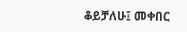ቆይቻለሁ፤ መቀበር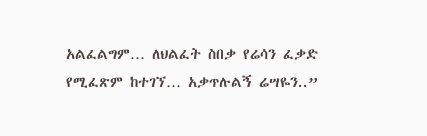አልፈልግም… ለህልፈት ስበቃ የሬሳን ፈቃድ የሚፈጽም ከተገኘ… አቃጥሉልኝ ሬሣዬን..”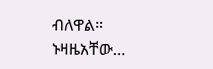ብለዋል። ኑዛዜአቸው…